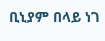ቢኒያም በላይ ነገ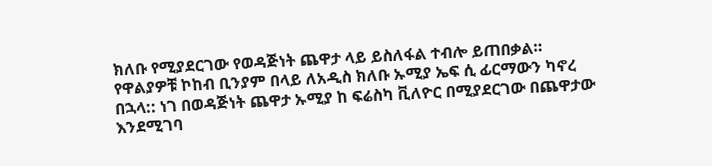ክለቡ የሚያደርገው የወዳጅነት ጨዋታ ላይ ይስለፋል ተብሎ ይጠበቃል።
የዋልያዎቹ ኮከብ ቢንያም በላይ ለአዲስ ክለቡ ኡሚያ ኤፍ ሲ ፊርማውን ካኖረ በኋላ:: ነገ በወዳጅነት ጨዋታ ኡሚያ ከ ፍሬስካ ቪለዮር በሚያደርገው በጨዋታው እንደሚገባ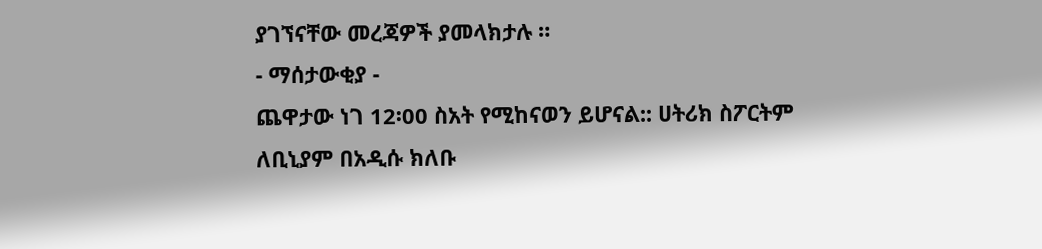ያገኘናቸው መረጃዎች ያመላክታሉ ።
- ማሰታውቂያ -
ጨዋታው ነገ 12፡00 ስአት የሚከናወን ይሆናል:: ሀትሪክ ስፖርትም ለቢኒያም በአዲሱ ክለቡ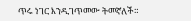ጥሩ ነገር እንዲገጥመው ትመኛለች።